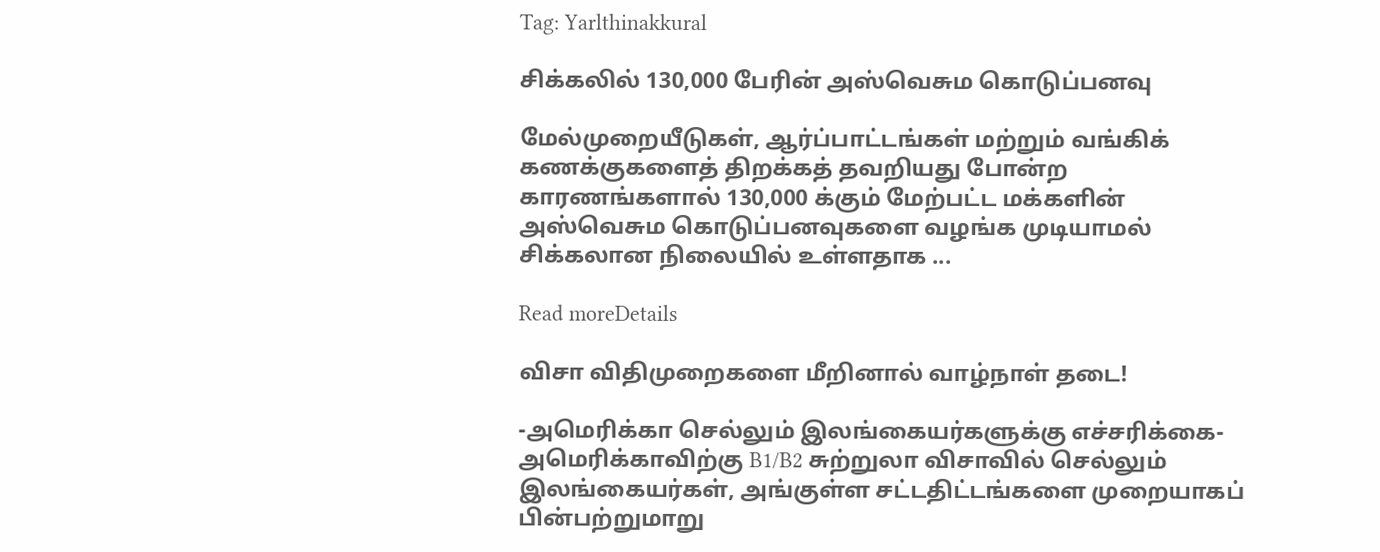Tag: Yarlthinakkural

சிக்கலில் 130,000 பேரின் அஸ்வெசும கொடுப்பனவு

மேல்முறையீடுகள், ஆர்ப்பாட்டங்கள் மற்றும் வங்கிக் கணக்குகளைத் திறக்கத் தவறியது போன்ற காரணங்களால் 130,000 க்கும் மேற்பட்ட மக்களின் அஸ்வெசும கொடுப்பனவுகளை வழங்க முடியாமல் சிக்கலான நிலையில் உள்ளதாக ...

Read moreDetails

விசா விதிமுறைகளை மீறினால் வாழ்நாள் தடை!

-அமெரிக்கா செல்லும் இலங்கையர்களுக்கு எச்சரிக்கை- அமெரிக்காவிற்கு B1/B2 சுற்றுலா விசாவில் செல்லும் இலங்கையர்கள், அங்குள்ள சட்டதிட்டங்களை முறையாகப் பின்பற்றுமாறு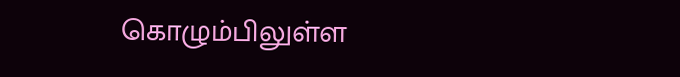கொழும்பிலுள்ள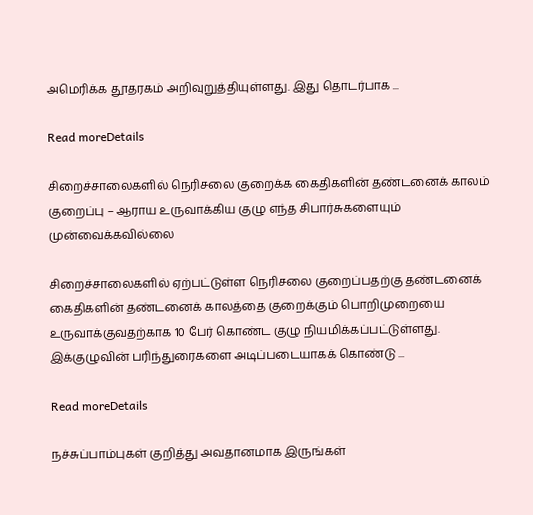அமெரிக்க தூதரகம் அறிவுறுத்தியுள்ளது. இது தொடர்பாக ...

Read moreDetails

சிறைச்சாலைகளில் நெரிசலை குறைக்க கைதிகளின் தண்டனைக் காலம் குறைப்பு – ஆராய உருவாக்கிய குழு எந்த சிபார்சுகளையும் முன்வைக்கவில்லை

சிறைச்சாலைகளில் ஏற்பட்டுள்ள நெரிசலை குறைப்பதற்கு தண்டனைக் கைதிகளின் தண்டனைக் காலத்தை குறைக்கும் பொறிமுறையை உருவாக்குவதற்காக 10 பேர் கொண்ட குழு நியமிக்கப்பட்டுள்ளது. இக்குழுவின் பரிந்துரைகளை அடிப்படையாகக் கொண்டு ...

Read moreDetails

நச்சுப்பாம்புகள் குறித்து அவதானமாக இருங்கள்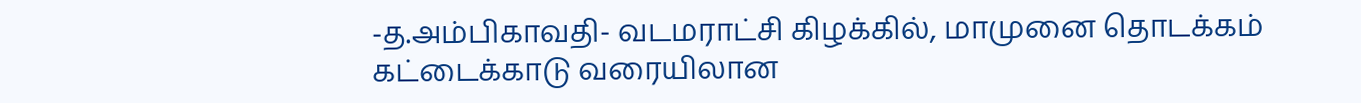-த.அம்பிகாவதி- வடமராட்சி கிழக்கில், மாமுனை தொடக்கம் கட்டைக்காடு வரையிலான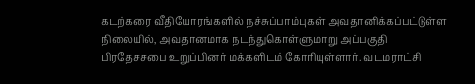கடற்கரை வீதியோரங்களில் நச்சுப்பாம்புகள் அவதானிக்கப்பட்டுள்ள நிலையில், அவதானமாக நடந்துகொள்ளுமாறு அப்பகுதி பிரதேசசபை உறுப்பினர் மக்களிடம் கோரியுள்ளார். வடமராட்சி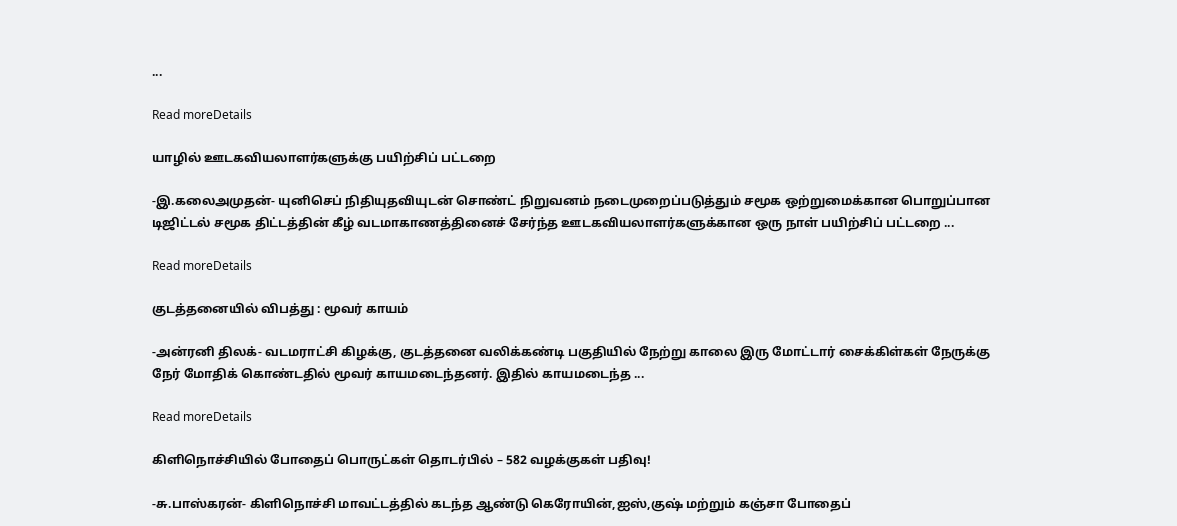...

Read moreDetails

யாழில் ஊடகவியலாளர்களுக்கு பயிற்சிப் பட்டறை

-இ.கலைஅமுதன்- யுனிசெப் நிதியுதவியுடன் சொண்ட் நிறுவனம் நடைமுறைப்படுத்தும் சமூக ஒற்றுமைக்கான பொறுப்பான டிஜிட்டல் சமூக திட்டத்தின் கீழ் வடமாகாணத்தினைச் சேர்ந்த ஊடகவியலாளர்களுக்கான ஒரு நாள் பயிற்சிப் பட்டறை ...

Read moreDetails

குடத்தனையில் விபத்து : மூவர் காயம்

-அன்ரனி திலக்- வடமராட்சி கிழக்கு, குடத்தனை வலிக்கண்டி பகுதியில் நேற்று காலை இரு மோட்டார் சைக்கிள்கள் நேருக்கு நேர் மோதிக் கொண்டதில் மூவர் காயமடைந்தனர். இதில் காயமடைந்த ...

Read moreDetails

கிளிநொச்சியில் போதைப் பொருட்கள் தொடர்பில் – 582 வழக்குகள் பதிவு!

-சு.பாஸ்கரன்- கிளிநொச்சி மாவட்டத்தில் கடந்த ஆண்டு கெரோயின்,ஐஸ்,குஷ் மற்றும் கஞ்சா போதைப்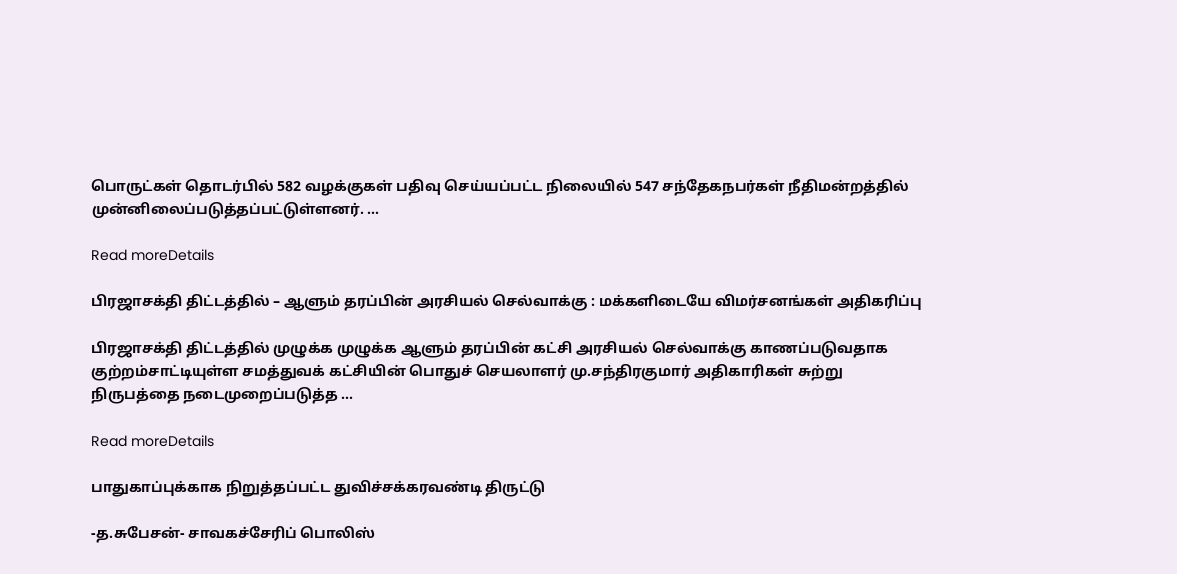பொருட்கள் தொடர்பில் 582 வழக்குகள் பதிவு செய்யப்பட்ட நிலையில் 547 சந்தேகநபர்கள் நீதிமன்றத்தில் முன்னிலைப்படுத்தப்பட்டுள்ளனர். ...

Read moreDetails

பிரஜாசக்தி திட்டத்தில் – ஆளும் தரப்பின் அரசியல் செல்வாக்கு : மக்களிடையே விமர்சனங்கள் அதிகரிப்பு

பிரஜாசக்தி திட்டத்தில் முழுக்க முழுக்க ஆளும் தரப்பின் கட்சி அரசியல் செல்வாக்கு காணப்படுவதாக குற்றம்சாட்டியுள்ள சமத்துவக் கட்சியின் பொதுச் செயலாளர் மு.சந்திரகுமார் அதிகாரிகள் சுற்று நிருபத்தை நடைமுறைப்படுத்த ...

Read moreDetails

பாதுகாப்புக்காக நிறுத்தப்பட்ட துவிச்சக்கரவண்டி திருட்டு

-த.சுபேசன்- சாவகச்சேரிப் பொலிஸ்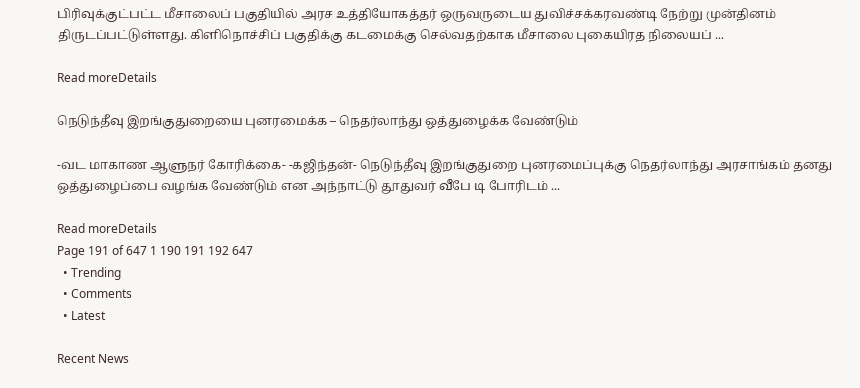பிரிவுக்குட்பட்ட மீசாலைப் பகுதியில் அரச உத்தியோகத்தர் ஒருவருடைய துவிச்சக்கரவண்டி நேற்று முன்தினம் திருடப்பட்டுள்ளது. கிளிநொச்சிப் பகுதிக்கு கடமைக்கு செல்வதற்காக மீசாலை புகையிரத நிலையப் ...

Read moreDetails

நெடுந்தீவு இறங்குதுறையை புனரமைக்க – நெதர்லாந்து ஒத்துழைக்க வேண்டும்

-வட மாகாண ஆளுநர் கோரிக்கை- -கஜிந்தன்- நெடுந்தீவு இறங்குதுறை புனரமைப்புக்கு நெதர்லாந்து அரசாங்கம் தனது ஒத்துழைப்பை வழங்க வேண்டும் என அந்நாட்டு தூதுவர் வீபே டி போரிடம் ...

Read moreDetails
Page 191 of 647 1 190 191 192 647
  • Trending
  • Comments
  • Latest

Recent News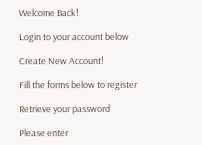Welcome Back!

Login to your account below

Create New Account!

Fill the forms below to register

Retrieve your password

Please enter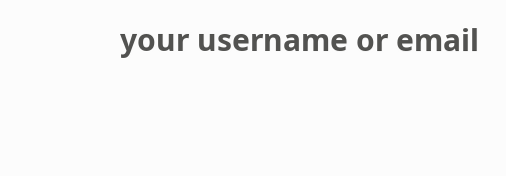your username or email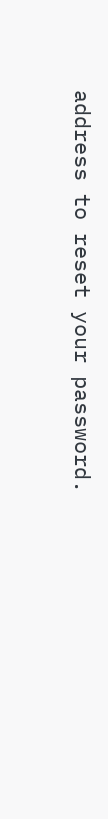address to reset your password.